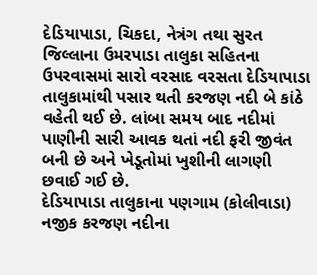દેડિયાપાડા, ચિકદા, નેત્રંગ તથા સુરત જિલ્લાના ઉમરપાડા તાલુકા સહિતના ઉપરવાસમાં સારો વરસાદ વરસતા દેડિયાપાડા તાલુકામાંથી પસાર થતી કરજણ નદી બે કાંઠે વહેતી થઈ છે. લાંબા સમય બાદ નદીમાં પાણીની સારી આવક થતાં નદી ફરી જીવંત બની છે અને ખેડૂતોમાં ખુશીની લાગણી છવાઈ ગઈ છે.
દેડિયાપાડા તાલુકાના પણગામ (કોલીવાડા) નજીક કરજણ નદીના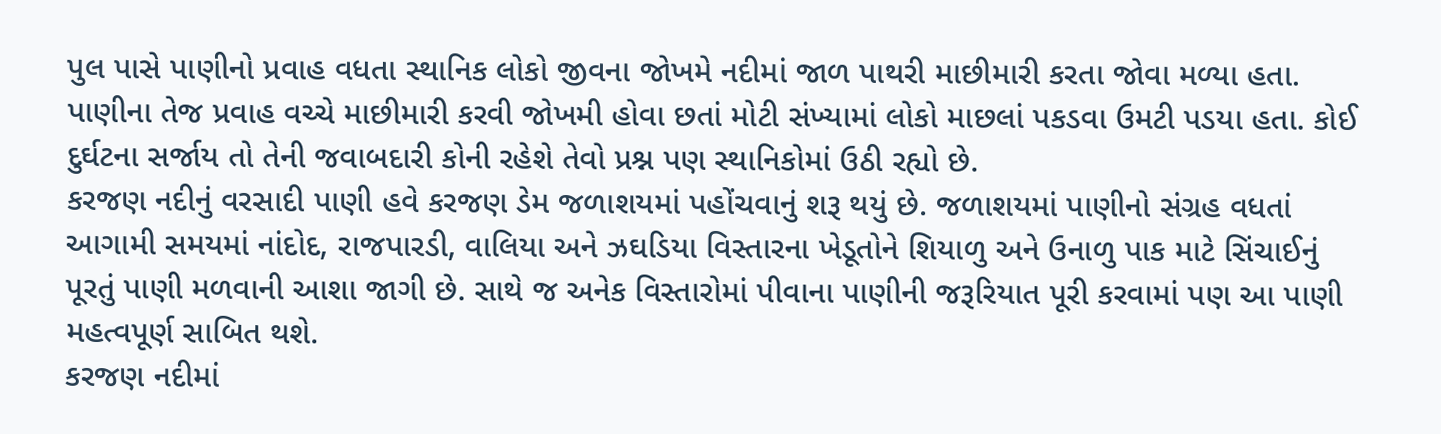પુલ પાસે પાણીનો પ્રવાહ વધતા સ્થાનિક લોકો જીવના જોખમે નદીમાં જાળ પાથરી માછીમારી કરતા જોવા મળ્યા હતા. પાણીના તેજ પ્રવાહ વચ્ચે માછીમારી કરવી જોખમી હોવા છતાં મોટી સંખ્યામાં લોકો માછલાં પકડવા ઉમટી પડયા હતા. કોઈ દુર્ઘટના સર્જાય તો તેની જવાબદારી કોની રહેશે તેવો પ્રશ્ન પણ સ્થાનિકોમાં ઉઠી રહ્યો છે.
કરજણ નદીનું વરસાદી પાણી હવે કરજણ ડેમ જળાશયમાં પહોંચવાનું શરૂ થયું છે. જળાશયમાં પાણીનો સંગ્રહ વધતાં આગામી સમયમાં નાંદોદ, રાજપારડી, વાલિયા અને ઝઘડિયા વિસ્તારના ખેડૂતોને શિયાળુ અને ઉનાળુ પાક માટે સિંચાઈનું પૂરતું પાણી મળવાની આશા જાગી છે. સાથે જ અનેક વિસ્તારોમાં પીવાના પાણીની જરૂરિયાત પૂરી કરવામાં પણ આ પાણી મહત્વપૂર્ણ સાબિત થશે.
કરજણ નદીમાં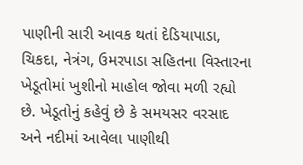પાણીની સારી આવક થતાં દેડિયાપાડા, ચિકદા, નેત્રંગ, ઉમરપાડા સહિતના વિસ્તારના ખેડૂતોમાં ખુશીનો માહોલ જોવા મળી રહ્યો છે. ખેડૂતોનું કહેવું છે કે સમયસર વરસાદ અને નદીમાં આવેલા પાણીથી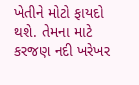ખેતીને મોટો ફાયદો થશે. તેમના માટે કરજણ નદી ખરેખર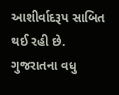આશીર્વાદરૂપ સાબિત થઈ રહી છે.
ગુજરાતના વધુ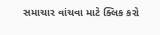સમાચાર વાંચવા માટે ક્લિક કરો